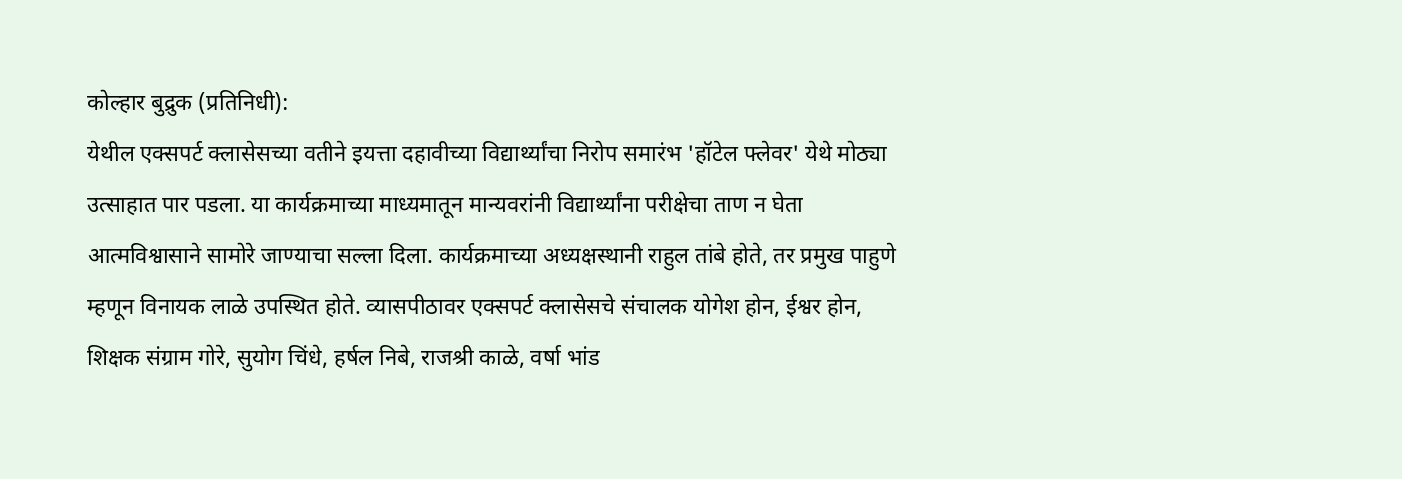कोल्हार बुद्रुक (प्रतिनिधी):
येथील एक्सपर्ट क्लासेसच्या वतीने इयत्ता दहावीच्या विद्यार्थ्यांचा निरोप समारंभ 'हॉटेल फ्लेवर' येथे मोठ्या उत्साहात पार पडला. या कार्यक्रमाच्या माध्यमातून मान्यवरांनी विद्यार्थ्यांना परीक्षेचा ताण न घेता आत्मविश्वासाने सामोरे जाण्याचा सल्ला दिला. कार्यक्रमाच्या अध्यक्षस्थानी राहुल तांबे होते, तर प्रमुख पाहुणे म्हणून विनायक लाळे उपस्थित होते. व्यासपीठावर एक्सपर्ट क्लासेसचे संचालक योगेश होन, ईश्वर होन, शिक्षक संग्राम गोरे, सुयोग चिंधे, हर्षल निबे, राजश्री काळे, वर्षा भांड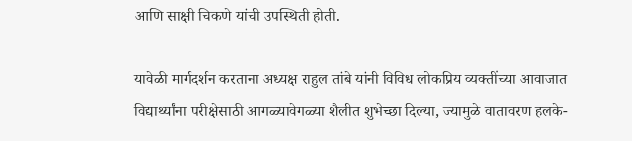आणि साक्षी चिकणे यांची उपस्थिती होती.

यावेळी मार्गदर्शन करताना अध्यक्ष राहुल तांबे यांनी विविध लोकप्रिय व्यक्तींच्या आवाजात विद्यार्थ्यांना परीक्षेसाठी आगळ्यावेगळ्या शैलीत शुभेच्छा दिल्या, ज्यामुळे वातावरण हलके-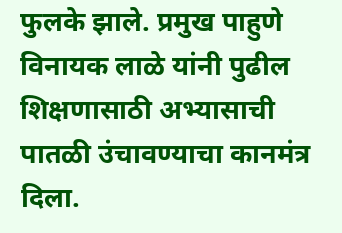फुलके झाले. प्रमुख पाहुणे विनायक लाळे यांनी पुढील शिक्षणासाठी अभ्यासाची पातळी उंचावण्याचा कानमंत्र दिला.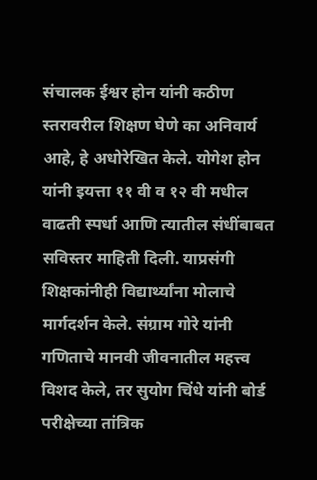संचालक ईश्वर होन यांनी कठीण स्तरावरील शिक्षण घेणे का अनिवार्य आहे, हे अधोरेखित केले. योगेश होन यांनी इयत्ता ११ वी व १२ वी मधील वाढती स्पर्धा आणि त्यातील संधींबाबत सविस्तर माहिती दिली. याप्रसंगी शिक्षकांनीही विद्यार्थ्यांना मोलाचे मार्गदर्शन केले. संग्राम गोरे यांनी गणिताचे मानवी जीवनातील महत्त्व विशद केले, तर सुयोग चिंधे यांनी बोर्ड परीक्षेच्या तांत्रिक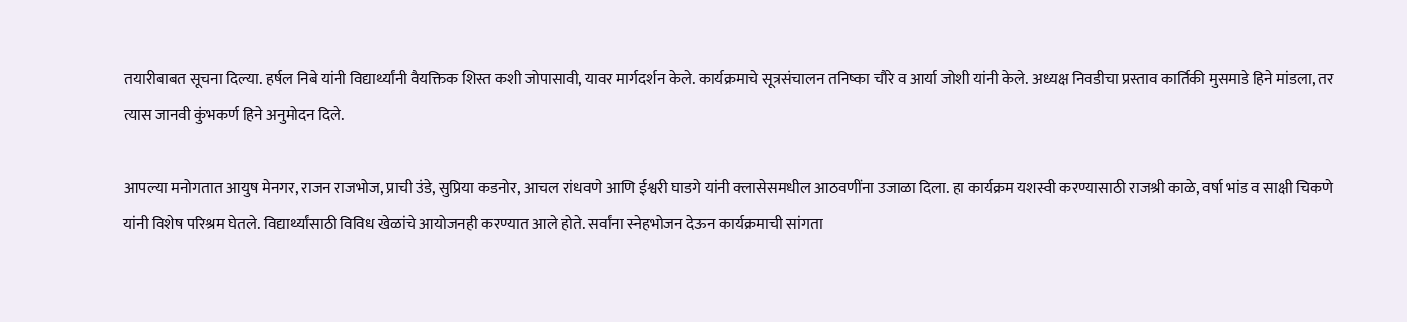तयारीबाबत सूचना दिल्या. हर्षल निबे यांनी विद्यार्थ्यांनी वैयक्तिक शिस्त कशी जोपासावी, यावर मार्गदर्शन केले. कार्यक्रमाचे सूत्रसंचालन तनिष्का चौरे व आर्या जोशी यांनी केले. अध्यक्ष निवडीचा प्रस्ताव कार्तिकी मुसमाडे हिने मांडला, तर त्यास जानवी कुंभकर्ण हिने अनुमोदन दिले.

आपल्या मनोगतात आयुष मेनगर, राजन राजभोज, प्राची उंडे, सुप्रिया कडनोर, आचल रांधवणे आणि ईश्वरी घाडगे यांनी क्लासेसमधील आठवणींना उजाळा दिला. हा कार्यक्रम यशस्वी करण्यासाठी राजश्री काळे, वर्षा भांड व साक्षी चिकणे यांनी विशेष परिश्रम घेतले. विद्यार्थ्यांसाठी विविध खेळांचे आयोजनही करण्यात आले होते. सर्वांना स्नेहभोजन देऊन कार्यक्रमाची सांगता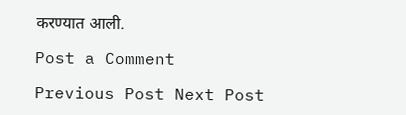करण्यात आली.

Post a Comment

Previous Post Next Post